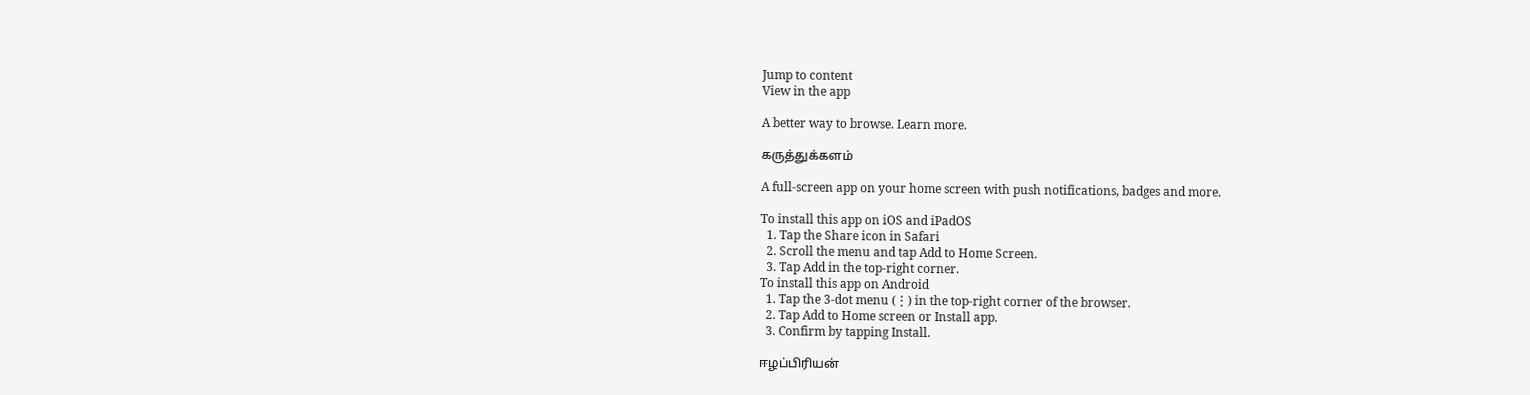Jump to content
View in the app

A better way to browse. Learn more.

கருத்துக்களம்

A full-screen app on your home screen with push notifications, badges and more.

To install this app on iOS and iPadOS
  1. Tap the Share icon in Safari
  2. Scroll the menu and tap Add to Home Screen.
  3. Tap Add in the top-right corner.
To install this app on Android
  1. Tap the 3-dot menu (⋮) in the top-right corner of the browser.
  2. Tap Add to Home screen or Install app.
  3. Confirm by tapping Install.

ஈழப்பிரியன்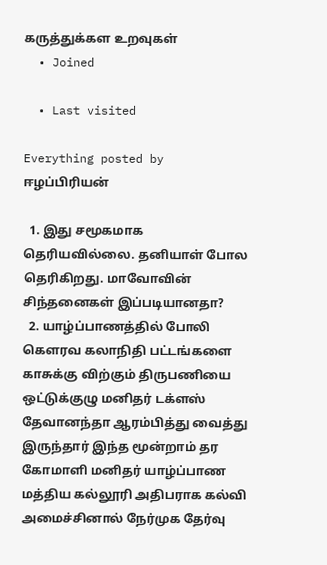கருத்துக்கள உறவுகள்
  • Joined

  • Last visited

Everything posted by ஈழப்பிரியன்

  1. இது சமூகமாக தெரியவில்லை. தனியாள் போல தெரிகிறது. மாவோவின் சிந்தனைகள் இப்படியானதா?
  2. யாழ்ப்பாணத்தில் போலி கெளரவ கலாநிதி பட்டங்களை காசுக்கு விற்கும் திருபணியை ஒட்டுக்குழு மனிதர் டக்ளஸ் தேவானந்தா ஆரம்பித்து வைத்து இருந்தார் இந்த மூன்றாம் தர கோமாளி மனிதர் யாழ்ப்பாண மத்திய கல்லூரி அதிபராக கல்வி அமைச்சினால் நேர்முக தேர்வு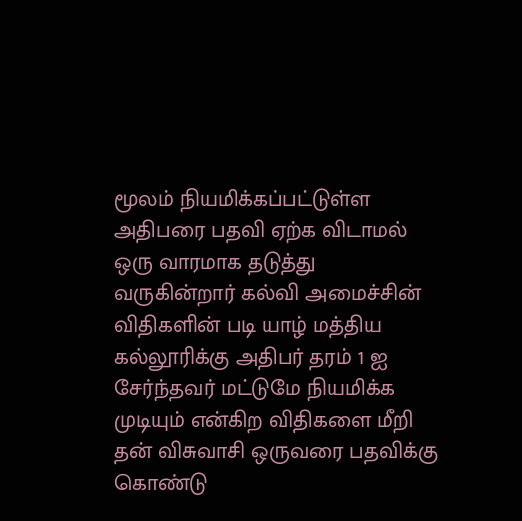மூலம் நியமிக்கப்பட்டுள்ள அதிபரை பதவி ஏற்க விடாமல் ஒரு வாரமாக தடுத்து வருகின்றார் கல்வி அமைச்சின் விதிகளின் படி யாழ் மத்திய கல்லூரிக்கு அதிபர் தரம் 1 ஐ சேர்ந்தவர் மட்டுமே நியமிக்க முடியும் என்கிற விதிகளை மீறி தன் விசுவாசி ஒருவரை பதவிக்கு கொண்டு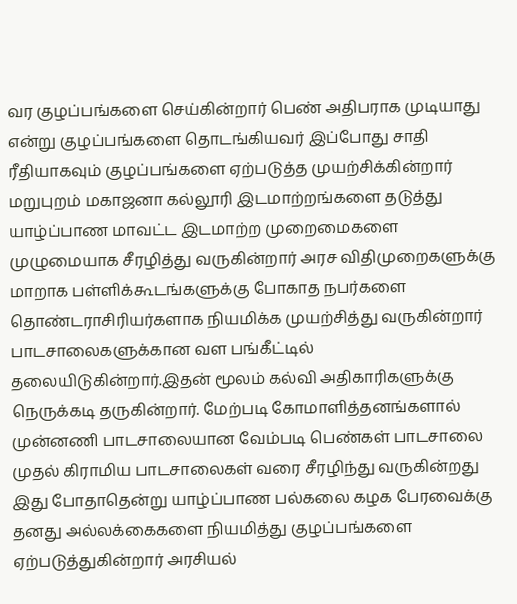வர குழப்பங்களை செய்கின்றார் பெண் அதிபராக முடியாது என்று குழப்பங்களை தொடங்கியவர் இப்போது சாதி ரீதியாகவும் குழப்பங்களை ஏற்படுத்த முயற்சிக்கின்றார் மறுபுறம் மகாஜனா கல்லூரி இடமாற்றங்களை தடுத்து யாழ்ப்பாண மாவட்ட இடமாற்ற முறைமைகளை முழுமையாக சீரழித்து வருகின்றார் அரச விதிமுறைகளுக்கு மாறாக பள்ளிக்கூடங்களுக்கு போகாத நபர்களை தொண்டராசிரியர்களாக நியமிக்க முயற்சித்து வருகின்றார் பாடசாலைகளுக்கான வள பங்கீட்டில் தலையிடுகின்றார்.இதன் மூலம் கல்வி அதிகாரிகளுக்கு நெருக்கடி தருகின்றார். மேற்படி கோமாளித்தனங்களால் முன்னணி பாடசாலையான வேம்படி பெண்கள் பாடசாலை முதல் கிராமிய பாடசாலைகள் வரை சீரழிந்து வருகின்றது இது போதாதென்று யாழ்ப்பாண பல்கலை கழக பேரவைக்கு தனது அல்லக்கைகளை நியமித்து குழப்பங்களை ஏற்படுத்துகின்றார் அரசியல்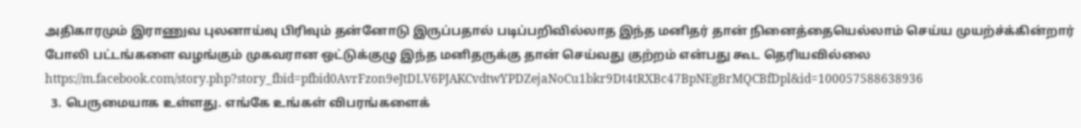அதிகாரமும் இராணுவ புலனாய்வு பிரிவும் தன்னோடு இருப்பதால் படிப்பறிவில்லாத இந்த மனிதர் தான் நினைத்தையெல்லாம் செய்ய முயற்ச்க்கின்றார் போலி பட்டங்களை வழங்கும் முகவரான ஒட்டுக்குழு இந்த மனிதருக்கு தான் செய்வது குற்றம் என்பது கூட தெரியவில்லை https://m.facebook.com/story.php?story_fbid=pfbid0AvrFzon9eJtDLV6PJAKCvdtwYPDZejaNoCu1bkr9Dt4tRXBc47BpNEgBrMQCBfDpl&id=100057588638936
  3. பெருமையாக உள்ளது. எங்கே உங்கள் விபரங்களைக்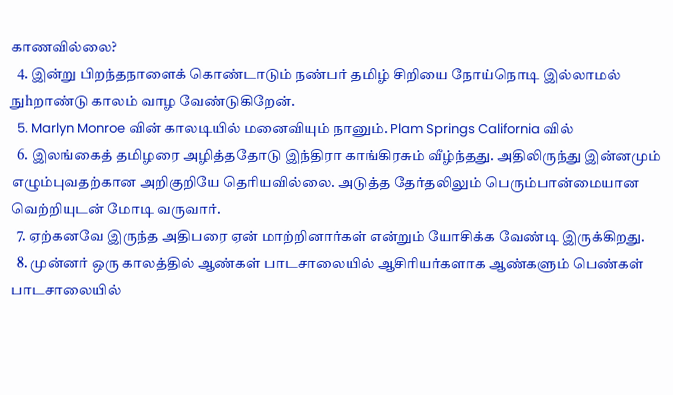காணவில்லை?
  4. இன்று பிறந்தநாளைக் கொண்டாடும் நண்பர் தமிழ் சிறியை நோய்நொடி இல்லாமல் நுhறாண்டு காலம் வாழ வேண்டுகிறேன்.
  5. Marlyn Monroe வின் காலடியில் மனைவியும் நானும். Plam Springs California வில்
  6. இலங்கைத் தமிழரை அழித்ததோடு இந்திரா காங்கிரசும் வீழ்ந்தது. அதிலிருந்து இன்னமும் எழும்புவதற்கான அறிகுறியே தெரியவில்லை. அடுத்த தேர்தலிலும் பெரும்பான்மையான வெற்றியுடன் மோடி வருவார்.
  7. ஏற்கனவே இருந்த அதிபரை ஏன் மாற்றினார்கள் என்றும் யோசிக்க வேண்டி இருக்கிறது.
  8. முன்னர் ஒரு காலத்தில் ஆண்கள் பாடசாலையில் ஆசிரியர்களாக ஆண்களும் பெண்கள் பாடசாலையில்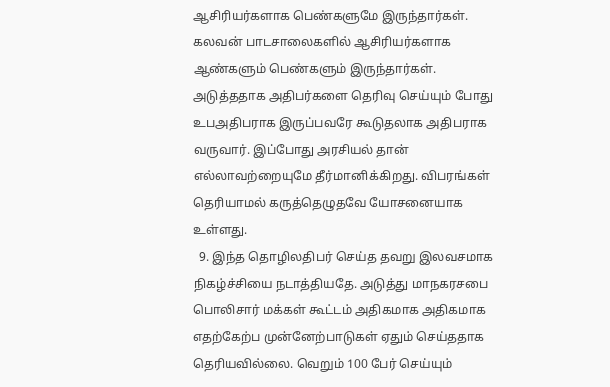ஆசிரியர்களாக பெண்களுமே இருந்தார்கள். கலவன் பாடசாலைகளில் ஆசிரியர்களாக ஆண்களும் பெண்களும் இருந்தார்கள். அடுத்ததாக அதிபர்களை தெரிவு செய்யும் போது உபஅதிபராக இருப்பவரே கூடுதலாக அதிபராக வருவார். இப்போது அரசியல் தான் எல்லாவற்றையுமே தீர்மானிக்கிறது. விபரங்கள் தெரியாமல் கருத்தெழுதவே யோசனையாக உள்ளது.
  9. இந்த தொழிலதிபர் செய்த தவறு இலவசமாக நிகழ்ச்சியை நடாத்தியதே. அடுத்து மாநகரசபை பொலிசார் மக்கள் கூட்டம் அதிகமாக அதிகமாக எதற்கேற்ப முன்னேற்பாடுகள் ஏதும் செய்ததாக தெரியவில்லை. வெறும் 100 பேர் செய்யும்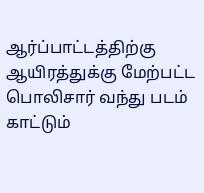ஆர்ப்பாட்டத்திற்கு ஆயிரத்துக்கு மேற்பட்ட பொலிசார் வந்து படம் காட்டும்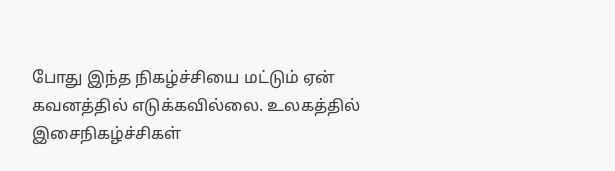போது இந்த நிகழ்ச்சியை மட்டும் ஏன் கவனத்தில் எடுக்கவில்லை. உலகத்தில் இசைநிகழ்ச்சிகள்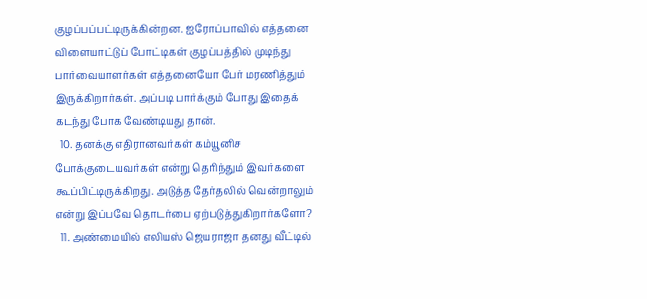குழப்பப்பட்டிருக்கின்றன. ஐரோப்பாவில் எத்தனை விளையாட்டுப் போட்டிகள் குழப்பத்தில் முடிந்து பார்வையாளர்கள் எத்தனையோ பேர் மரணித்தும் இருக்கிறார்கள். அப்படி பார்க்கும் போது இதைக் கடந்து போக வேண்டியது தான்.
  10. தனக்கு எதிரானவர்கள் கம்யூனிச போக்குடையவர்கள் என்று தெரிந்தும் இவர்களை கூப்பிட்டிருக்கிறது. அடுத்த தேர்தலில் வென்றாலும் என்று இப்பவே தொடர்பை ஏற்படுத்துகிறார்களோ?
  11. அண்மையில் எலியஸ் ஜெயராஜா தனது வீட்டில்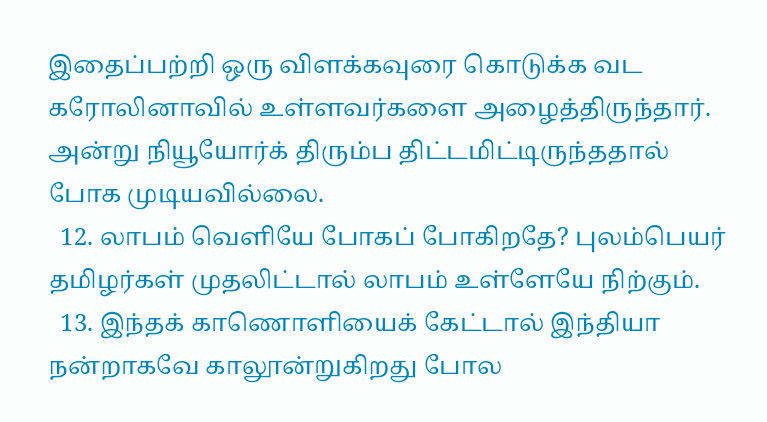இதைப்பற்றி ஒரு விளக்கவுரை கொடுக்க வட கரோலினாவில் உள்ளவர்களை அழைத்திருந்தார். அன்று நியூயோர்க் திரும்ப திட்டமிட்டிருந்ததால் போக முடியவில்லை.
  12. லாபம் வெளியே போகப் போகிறதே? புலம்பெயர் தமிழர்கள் முதலிட்டால் லாபம் உள்ளேயே நிற்கும்.
  13. இந்தக் காணொளியைக் கேட்டால் இந்தியா நன்றாகவே காலூன்றுகிறது போல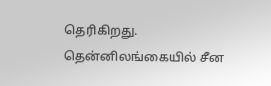தெரிகிறது. தென்னிலங்கையில் சீன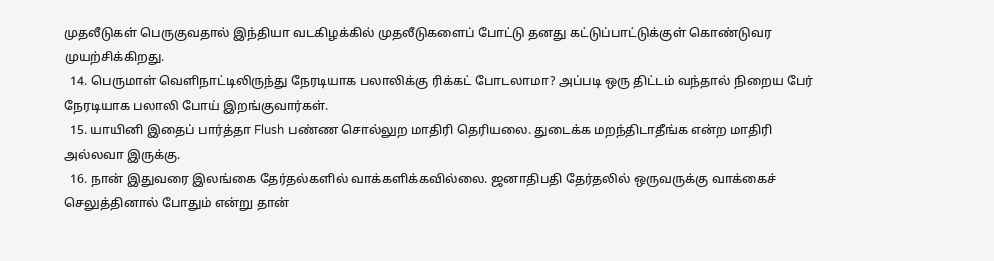முதலீடுகள் பெருகுவதால் இந்தியா வடகிழக்கில் முதலீடுகளைப் போட்டு தனது கட்டுப்பாட்டுக்குள் கொண்டுவர முயற்சிக்கிறது.
  14. பெருமாள் வெளிநாட்டிலிருந்து நேரடியாக பலாலிக்கு ரிக்கட் போடலாமா? அப்படி ஒரு திட்டம் வந்தால் நிறைய பேர் நேரடியாக பலாலி போய் இறங்குவார்கள்.
  15. யாயினி இதைப் பார்த்தா Flush பண்ண சொல்லுற மாதிரி தெரியலை. துடைக்க மறந்திடாதீங்க என்ற மாதிரி அல்லவா இருக்கு.
  16. நான் இதுவரை இலங்கை தேர்தல்களில் வாக்களிக்கவில்லை. ஜனாதிபதி தேர்தலில் ஒருவருக்கு வாக்கைச் செலுத்தினால் போதும் என்று தான்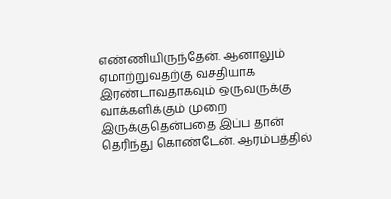எண்ணியிருந்தேன். ஆனாலும் ஏமாற்றுவதற்கு வசதியாக இரண்டாவதாகவும் ஒருவருக்கு வாக்களிக்கும் முறை இருக்குதென்பதை இப்ப தான் தெரிந்து கொண்டேன். ஆரம்பத்தில்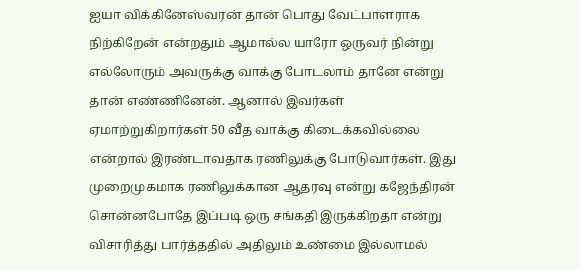ஐயா விக்கினேஸ்வரன் தான் பொது வேட்பாளராக நிற்கிறேன் என்றதும் ஆமால்ல யாரோ ஒருவர் நின்று எல்லோரும் அவருக்கு வாக்கு போடலாம் தானே என்று தான் எண்ணினேன். ஆனால் இவர்கள் ஏமாற்றுகிறார்கள் 50 வீத வாக்கு கிடைக்கவில்லை என்றால் இரண்டாவதாக ரணிலுக்கு போடுவார்கள். இது முறைமுகமாக ரணிலுக்கான ஆதரவு என்று கஜேந்திரன் சொன்னபோதே இப்படி ஒரு சங்கதி இருக்கிறதா என்று விசாரித்து பார்த்ததில் அதிலும் உண்மை இல்லாமல்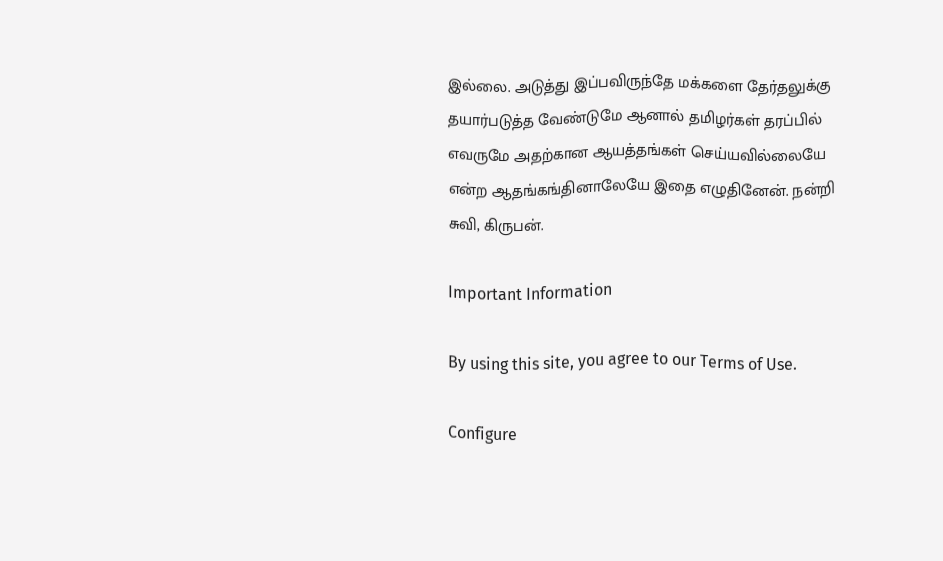இல்லை. அடுத்து இப்பவிருந்தே மக்களை தேர்தலுக்கு தயார்படுத்த வேண்டுமே ஆனால் தமிழர்கள் தரப்பில் எவருமே அதற்கான ஆயத்தங்கள் செய்யவில்லையே என்ற ஆதங்கங்தினாலேயே இதை எழுதினேன். நன்றி சுவி, கிருபன்.

Important Information

By using this site, you agree to our Terms of Use.

Configure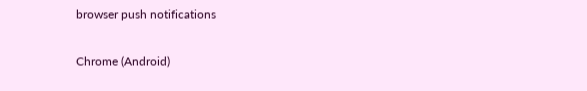browser push notifications

Chrome (Android)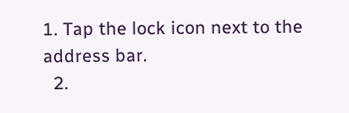1. Tap the lock icon next to the address bar.
  2.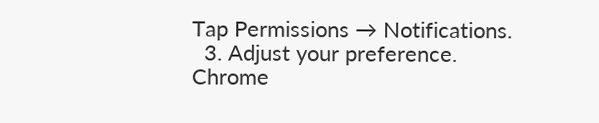Tap Permissions → Notifications.
  3. Adjust your preference.
Chrome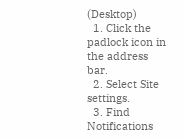(Desktop)
  1. Click the padlock icon in the address bar.
  2. Select Site settings.
  3. Find Notifications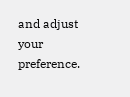and adjust your preference.